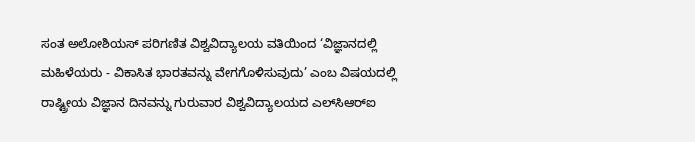ಸಂತ ಅಲೋಶಿಯಸ್ ಪರಿಗಣಿತ ವಿಶ್ವವಿದ್ಯಾಲಯ ವತಿಯಿಂದ ‘ವಿಜ್ಞಾನದಲ್ಲಿ ಮಹಿಳೆಯರು - ವಿಕಾಸಿತ ಭಾರತವನ್ನು ವೇಗಗೊಳಿಸುವುದು’ ಎಂಬ ವಿಷಯದಲ್ಲಿ ರಾಷ್ಟ್ರೀಯ ವಿಜ್ಞಾನ ದಿನವನ್ನು ಗುರುವಾರ ವಿಶ್ವವಿದ್ಯಾಲಯದ ಎಲ್‌ಸಿಆರ್‌ಐ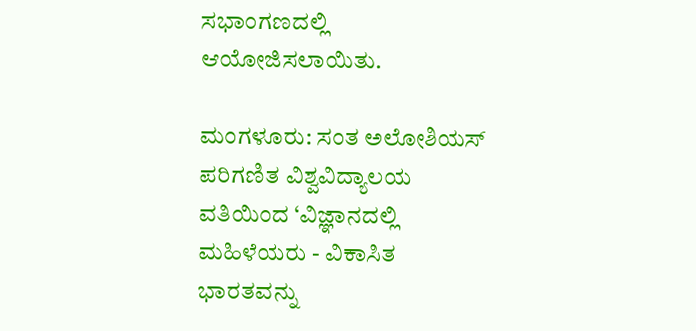ಸಭಾಂಗಣದಲ್ಲಿ ಆಯೋಜಿಸಲಾಯಿತು.

ಮಂಗಳೂರು: ಸಂತ ಅಲೋಶಿಯಸ್ ಪರಿಗಣಿತ ವಿಶ್ವವಿದ್ಯಾಲಯ ವತಿಯಿಂದ ‘ವಿಜ್ಞಾನದಲ್ಲಿ ಮಹಿಳೆಯರು - ವಿಕಾಸಿತ ಭಾರತವನ್ನು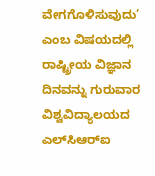ವೇಗಗೊಳಿಸುವುದು’ ಎಂಬ ವಿಷಯದಲ್ಲಿ ರಾಷ್ಟ್ರೀಯ ವಿಜ್ಞಾನ ದಿನವನ್ನು ಗುರುವಾರ ವಿಶ್ವವಿದ್ಯಾಲಯದ ಎಲ್‌ಸಿಆರ್‌ಐ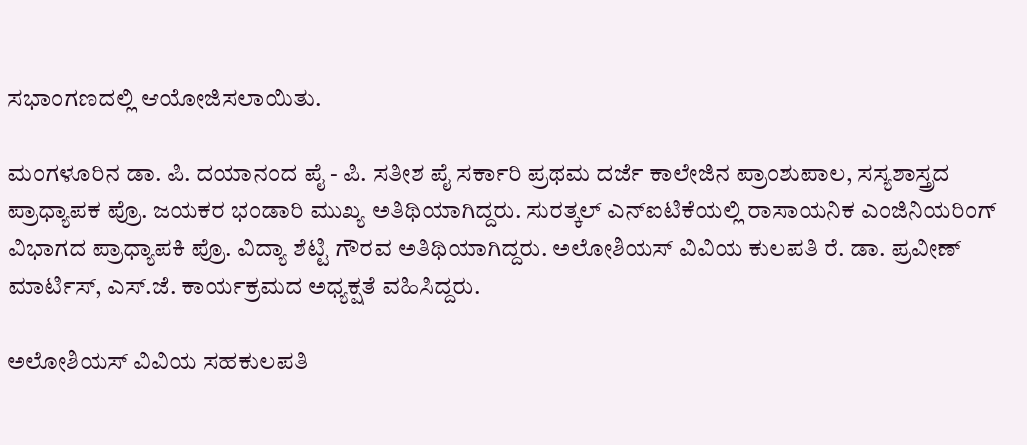ಸಭಾಂಗಣದಲ್ಲಿ ಆಯೋಜಿಸಲಾಯಿತು.

ಮಂಗಳೂರಿನ ಡಾ. ಪಿ. ದಯಾನಂದ ಪೈ - ಪಿ. ಸತೀಶ ಪೈ ಸರ್ಕಾರಿ ಪ್ರಥಮ ದರ್ಜೆ ಕಾಲೇಜಿನ ಪ್ರಾಂಶುಪಾಲ, ಸಸ್ಯಶಾಸ್ತ್ರದ ಪ್ರಾಧ್ಯಾಪಕ ಪ್ರೊ. ಜಯಕರ ಭಂಡಾರಿ ಮುಖ್ಯ ಅತಿಥಿಯಾಗಿದ್ದರು. ಸುರತ್ಕಲ್‌ ಎನ್‌ಐಟಿಕೆಯಲ್ಲಿ ರಾಸಾಯನಿಕ ಎಂಜಿನಿಯರಿಂಗ್ ವಿಭಾಗದ ಪ್ರಾಧ್ಯಾಪಕಿ ಪ್ರೊ. ವಿದ್ಯಾ ಶೆಟ್ಟಿ ಗೌರವ ಅತಿಥಿಯಾಗಿದ್ದರು. ಅಲೋಶಿಯಸ್ ವಿವಿಯ ಕುಲಪತಿ ರೆ. ಡಾ. ಪ್ರವೀಣ್ ಮಾರ್ಟಿಸ್, ಎಸ್.ಜೆ. ಕಾರ್ಯಕ್ರಮದ ಅಧ್ಯಕ್ಷತೆ ವಹಿಸಿದ್ದರು.

ಅಲೋಶಿಯಸ್ ವಿವಿಯ ಸಹಕುಲಪತಿ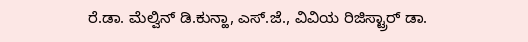ರೆ.ಡಾ. ಮೆಲ್ವಿನ್ ಡಿ.ಕುನ್ಹಾ, ಎಸ್.ಜೆ., ವಿವಿಯ ರಿಜಿಸ್ಟ್ರಾರ್ ಡಾ.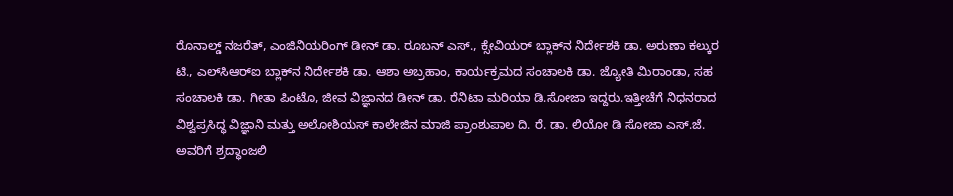ರೊನಾಲ್ಡ್ ನಜರೆತ್, ಎಂಜಿನಿಯರಿಂಗ್ ಡೀನ್ ಡಾ. ರೂಬನ್ ಎಸ್., ಕ್ಸೇವಿಯರ್ ಬ್ಲಾಕ್‌ನ ನಿರ್ದೇಶಕಿ ಡಾ. ಅರುಣಾ ಕಲ್ಕುರ ಟಿ., ಎಲ್‌ಸಿಆರ್‌ಐ ಬ್ಲಾಕ್‌ನ ನಿರ್ದೇಶಕಿ ಡಾ. ಆಶಾ ಅಬ್ರಹಾಂ, ಕಾರ್ಯಕ್ರಮದ ಸಂಚಾಲಕಿ ಡಾ. ಜ್ಯೋತಿ ಮಿರಾಂಡಾ, ಸಹ ಸಂಚಾಲಕಿ ಡಾ. ಗೀತಾ ಪಿಂಟೊ, ಜೀವ ವಿಜ್ಞಾನದ ಡೀನ್ ಡಾ. ರೆನಿಟಾ ಮರಿಯಾ ಡಿ.ಸೋಜಾ ಇದ್ದರು.ಇತ್ತೀಚೆಗೆ ನಿಧನರಾದ ವಿಶ್ವಪ್ರಸಿದ್ಧ ವಿಜ್ಞಾನಿ ಮತ್ತು ಅಲೋಶಿಯಸ್ ಕಾಲೇಜಿನ ಮಾಜಿ ಪ್ರಾಂಶುಪಾಲ ದಿ. ರೆ. ಡಾ. ಲಿಯೋ ಡಿ ಸೋಜಾ ಎಸ್.ಜೆ. ಅವರಿಗೆ ಶ್ರದ್ಧಾಂಜಲಿ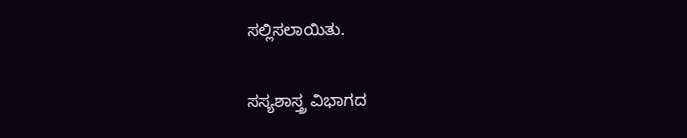ಸಲ್ಲಿಸಲಾಯಿತು.

ಸಸ್ಯಶಾಸ್ತ್ರ ವಿಭಾಗದ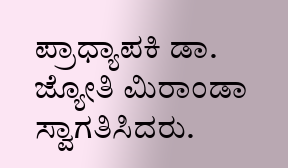ಪ್ರಾಧ್ಯಾಪಕಿ ಡಾ. ಜ್ಯೋತಿ ಮಿರಾಂಡಾ ಸ್ವಾಗತಿಸಿದರು.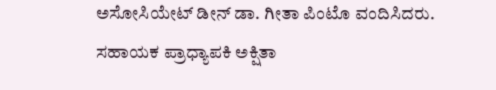ಅಸೋಸಿಯೇಟ್ ಡೀನ್ ಡಾ. ಗೀತಾ ಪಿಂಟೊ ವಂದಿಸಿದರು. ಸಹಾಯಕ ಪ್ರಾಧ್ಯಾಪಕಿ ಅಕ್ಷಿತಾ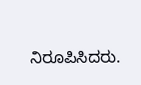ನಿರೂಪಿಸಿದರು.